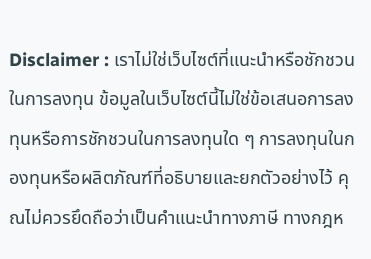Disclaimer : เราไม่ใช่เว็บไซต์ที่แนะนำหรือชักชวนในการลงทุน ข้อมูลในเว็บไซต์นี้ไม่ใช่ข้อเสนอการลงทุนหรือการชักชวนในการลงทุนใด ๆ การลงทุนในกองทุนหรือผลิตภัณฑ์ที่อธิบายและยกตัวอย่างไว้ คุณไม่ควรยึดถือว่าเป็นคำแนะนำทางภาษี ทางกฎห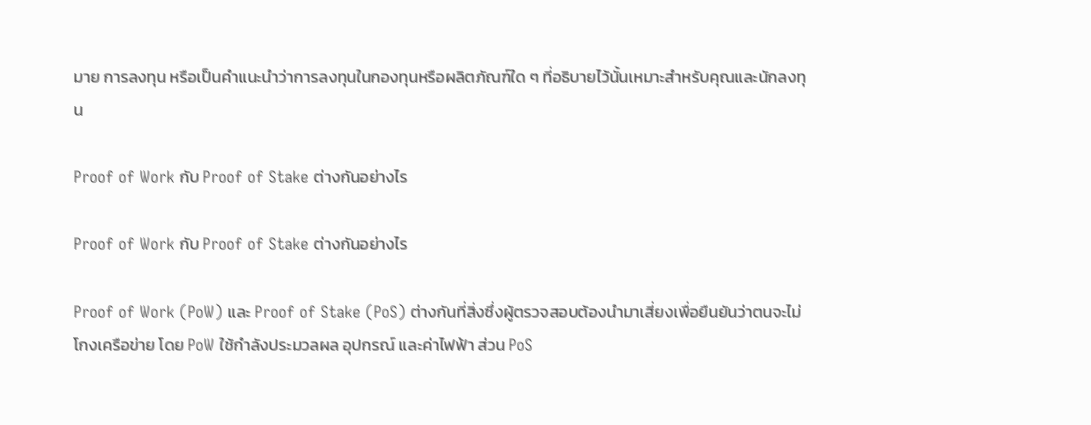มาย การลงทุน หรือเป็นคำแนะนำว่าการลงทุนในกองทุนหรือผลิตภัณฑ์ใด ๆ ที่อธิบายไว้นั้นเหมาะสำหรับคุณและนักลงทุน

Proof of Work กับ Proof of Stake ต่างกันอย่างไร

Proof of Work กับ Proof of Stake ต่างกันอย่างไร

Proof of Work (PoW) และ Proof of Stake (PoS) ต่างกันที่สิ่งซึ่งผู้ตรวจสอบต้องนำมาเสี่ยงเพื่อยืนยันว่าตนจะไม่โกงเครือข่าย โดย PoW ใช้กำลังประมวลผล อุปกรณ์ และค่าไฟฟ้า ส่วน PoS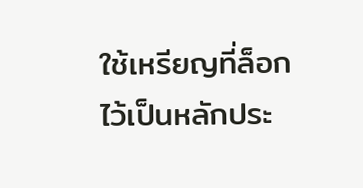ใช้เหรียญที่ล็อกไว้เป็นหลักประ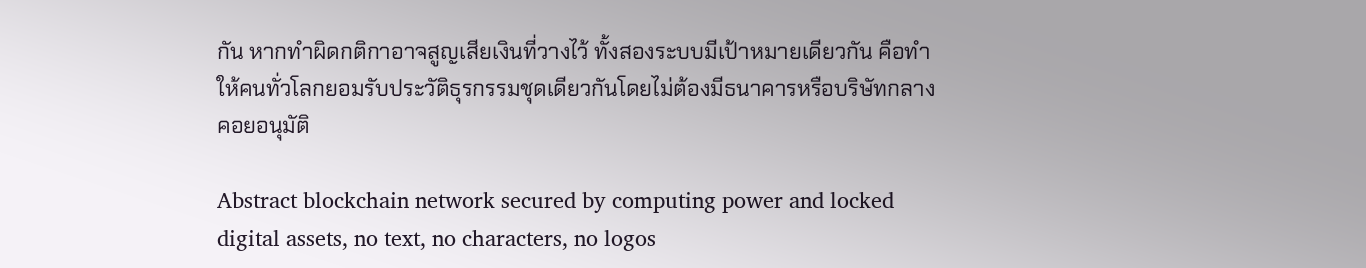กัน หากทำผิดกติกาอาจสูญเสียเงินที่วางไว้ ทั้งสองระบบมีเป้าหมายเดียวกัน คือทำให้คนทั่วโลกยอมรับประวัติธุรกรรมชุดเดียวกันโดยไม่ต้องมีธนาคารหรือบริษัทกลางคอยอนุมัติ

Abstract blockchain network secured by computing power and locked digital assets, no text, no characters, no logos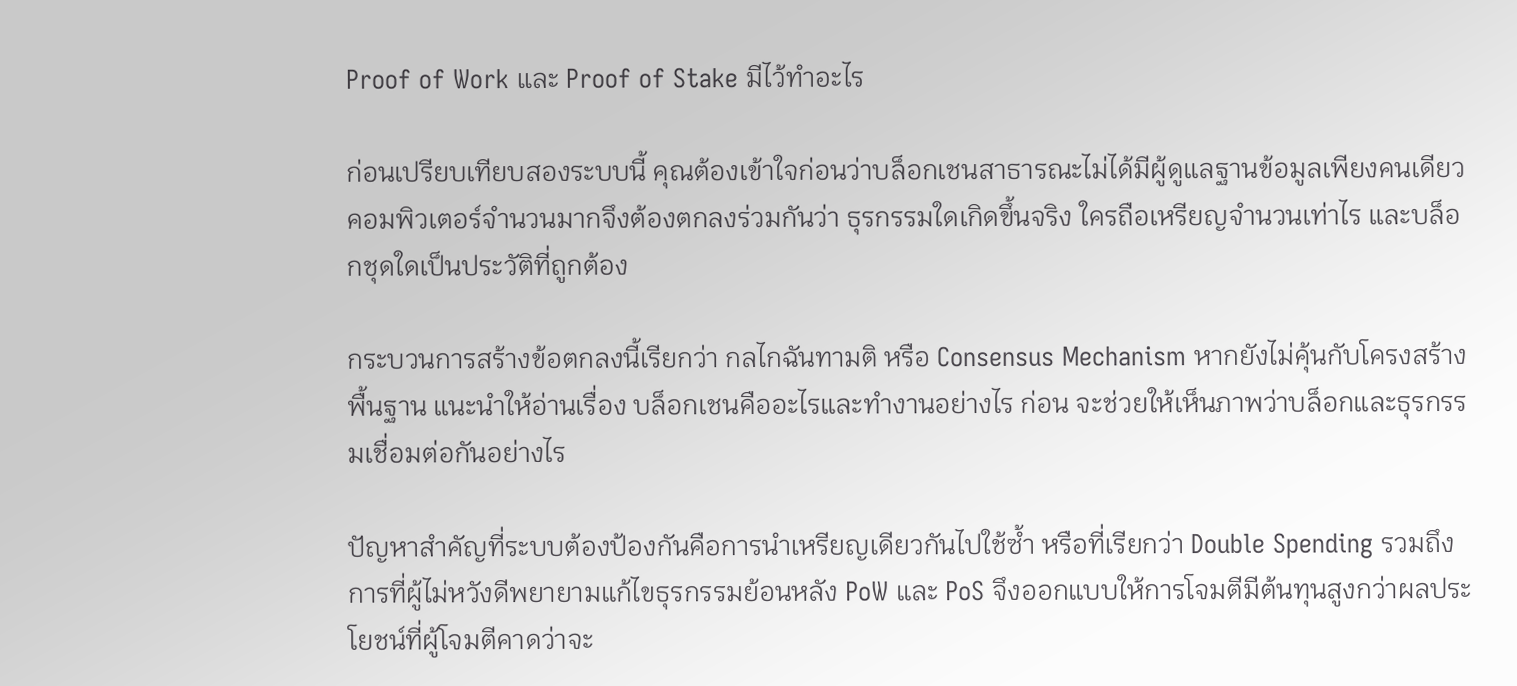Proof of Work และ Proof of Stake มีไว้ทำอะไร

ก่อนเปรียบเทียบสองระบบนี้ คุณต้องเข้าใจก่อนว่าบล็อกเชนสาธารณะไม่ได้มีผู้ดูแลฐานข้อมูลเพียงคนเดียว คอมพิวเตอร์จำนวนมากจึงต้องตกลงร่วมกันว่า ธุรกรรมใดเกิดขึ้นจริง ใครถือเหรียญจำนวนเท่าไร และบล็อกชุดใดเป็นประวัติที่ถูกต้อง

กระบวนการสร้างข้อตกลงนี้เรียกว่า กลไกฉันทามติ หรือ Consensus Mechanism หากยังไม่คุ้นกับโครงสร้างพื้นฐาน แนะนำให้อ่านเรื่อง บล็อกเชนคืออะไรและทำงานอย่างไร ก่อน จะช่วยให้เห็นภาพว่าบล็อกและธุรกรรมเชื่อมต่อกันอย่างไร

ปัญหาสำคัญที่ระบบต้องป้องกันคือการนำเหรียญเดียวกันไปใช้ซ้ำ หรือที่เรียกว่า Double Spending รวมถึงการที่ผู้ไม่หวังดีพยายามแก้ไขธุรกรรมย้อนหลัง PoW และ PoS จึงออกแบบให้การโจมตีมีต้นทุนสูงกว่าผลประโยชน์ที่ผู้โจมตีคาดว่าจะ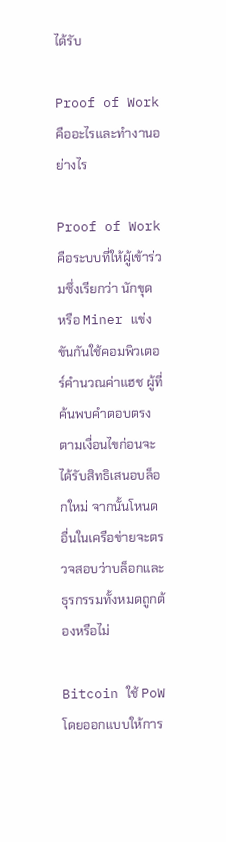ได้รับ

Proof of Work คืออะไรและทำงานอย่างไร

Proof of Work คือระบบที่ให้ผู้เข้าร่วมซึ่งเรียกว่า นักขุด หรือ Miner แข่งขันกันใช้คอมพิวเตอร์คำนวณค่าแฮช ผู้ที่ค้นพบคำตอบตรงตามเงื่อนไขก่อนจะได้รับสิทธิเสนอบล็อกใหม่ จากนั้นโหนดอื่นในเครือข่ายจะตรวจสอบว่าบล็อกและธุรกรรมทั้งหมดถูกต้องหรือไม่

Bitcoin ใช้ PoW โดยออกแบบให้การ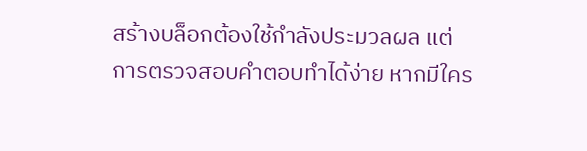สร้างบล็อกต้องใช้กำลังประมวลผล แต่การตรวจสอบคำตอบทำได้ง่าย หากมีใคร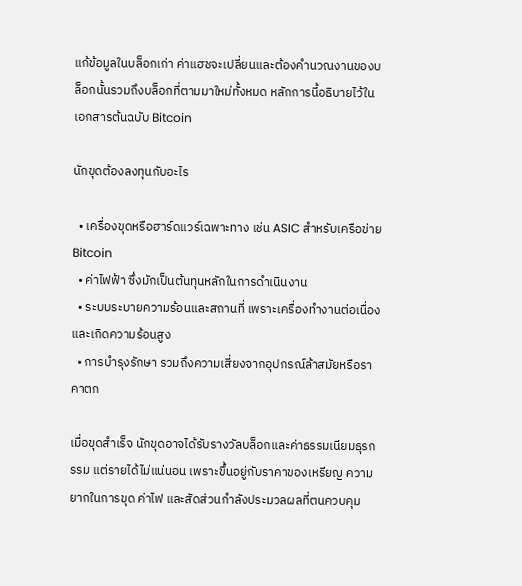แก้ข้อมูลในบล็อกเก่า ค่าแฮชจะเปลี่ยนและต้องคำนวณงานของบล็อกนั้นรวมถึงบล็อกที่ตามมาใหม่ทั้งหมด หลักการนี้อธิบายไว้ใน เอกสารต้นฉบับ Bitcoin

นักขุดต้องลงทุนกับอะไร

  • เครื่องขุดหรือฮาร์ดแวร์เฉพาะทาง เช่น ASIC สำหรับเครือข่าย Bitcoin
  • ค่าไฟฟ้า ซึ่งมักเป็นต้นทุนหลักในการดำเนินงาน
  • ระบบระบายความร้อนและสถานที่ เพราะเครื่องทำงานต่อเนื่องและเกิดความร้อนสูง
  • การบำรุงรักษา รวมถึงความเสี่ยงจากอุปกรณ์ล้าสมัยหรือราคาตก

เมื่อขุดสำเร็จ นักขุดอาจได้รับรางวัลบล็อกและค่าธรรมเนียมธุรกรรม แต่รายได้ไม่แน่นอน เพราะขึ้นอยู่กับราคาของเหรียญ ความยากในการขุด ค่าไฟ และสัดส่วนกำลังประมวลผลที่ตนควบคุม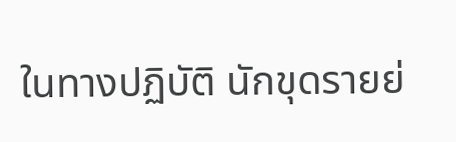ในทางปฏิบัติ นักขุดรายย่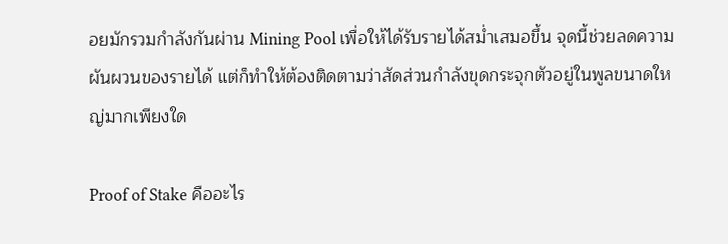อยมักรวมกำลังกันผ่าน Mining Pool เพื่อให้ได้รับรายได้สม่ำเสมอขึ้น จุดนี้ช่วยลดความผันผวนของรายได้ แต่ก็ทำให้ต้องติดตามว่าสัดส่วนกำลังขุดกระจุกตัวอยู่ในพูลขนาดใหญ่มากเพียงใด

Proof of Stake คืออะไร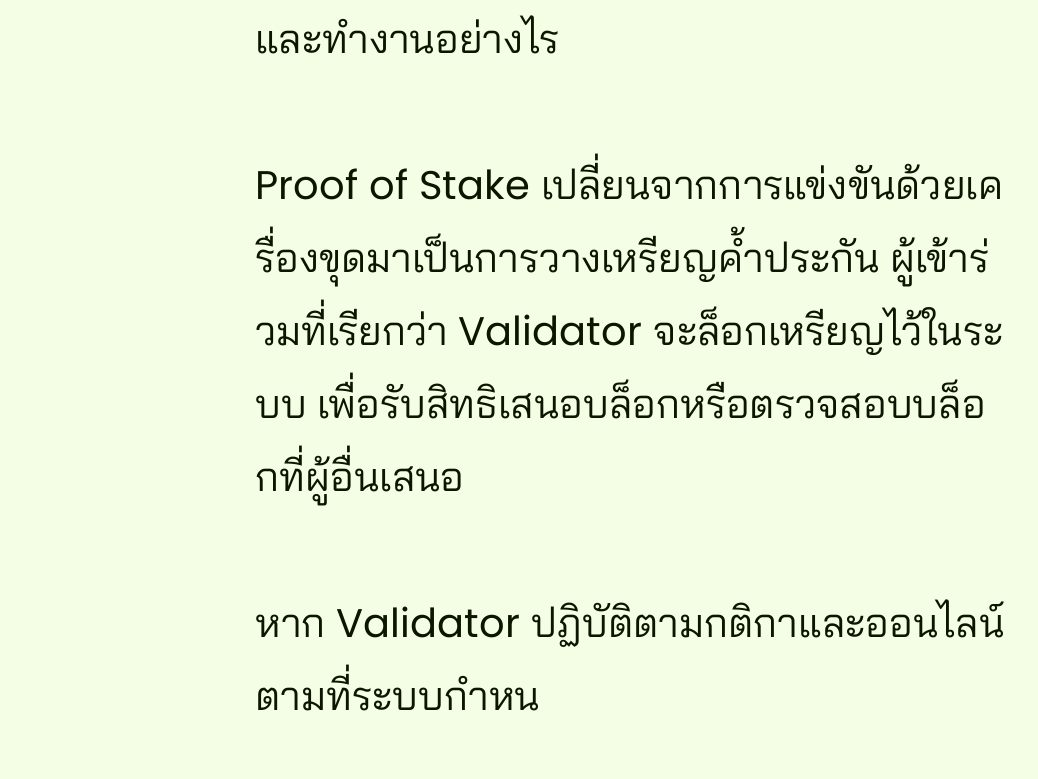และทำงานอย่างไร

Proof of Stake เปลี่ยนจากการแข่งขันด้วยเครื่องขุดมาเป็นการวางเหรียญค้ำประกัน ผู้เข้าร่วมที่เรียกว่า Validator จะล็อกเหรียญไว้ในระบบ เพื่อรับสิทธิเสนอบล็อกหรือตรวจสอบบล็อกที่ผู้อื่นเสนอ

หาก Validator ปฏิบัติตามกติกาและออนไลน์ตามที่ระบบกำหน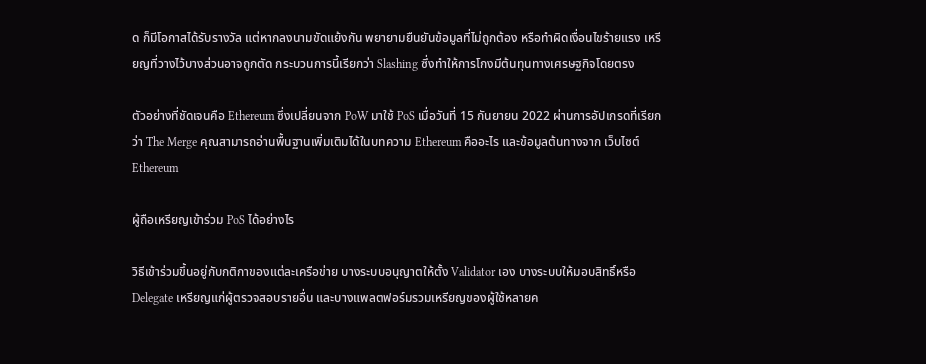ด ก็มีโอกาสได้รับรางวัล แต่หากลงนามขัดแย้งกัน พยายามยืนยันข้อมูลที่ไม่ถูกต้อง หรือทำผิดเงื่อนไขร้ายแรง เหรียญที่วางไว้บางส่วนอาจถูกตัด กระบวนการนี้เรียกว่า Slashing ซึ่งทำให้การโกงมีต้นทุนทางเศรษฐกิจโดยตรง

ตัวอย่างที่ชัดเจนคือ Ethereum ซึ่งเปลี่ยนจาก PoW มาใช้ PoS เมื่อวันที่ 15 กันยายน 2022 ผ่านการอัปเกรดที่เรียกว่า The Merge คุณสามารถอ่านพื้นฐานเพิ่มเติมได้ในบทความ Ethereum คืออะไร และข้อมูลต้นทางจาก เว็บไซต์ Ethereum

ผู้ถือเหรียญเข้าร่วม PoS ได้อย่างไร

วิธีเข้าร่วมขึ้นอยู่กับกติกาของแต่ละเครือข่าย บางระบบอนุญาตให้ตั้ง Validator เอง บางระบบให้มอบสิทธิ์หรือ Delegate เหรียญแก่ผู้ตรวจสอบรายอื่น และบางแพลตฟอร์มรวมเหรียญของผู้ใช้หลายค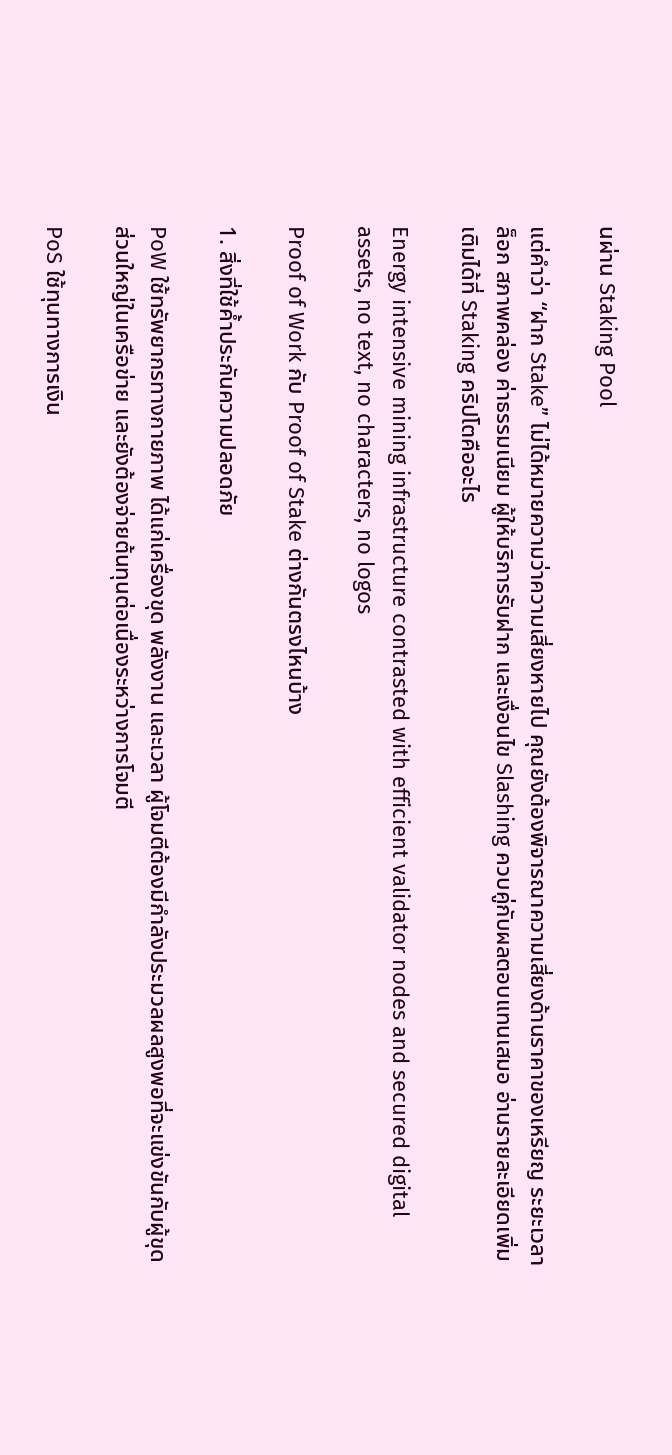นผ่าน Staking Pool

แต่คำว่า “ฝาก Stake” ไม่ได้หมายความว่าความเสี่ยงหายไป คุณยังต้องพิจารณาความเสี่ยงด้านราคาของเหรียญ ระยะเวลาล็อก สภาพคล่อง ค่าธรรมเนียม ผู้ให้บริการรับฝาก และเงื่อนไข Slashing ควบคู่กับผลตอบแทนเสมอ อ่านรายละเอียดเพิ่มเติมได้ที่ Staking คริปโตคืออะไร

Energy intensive mining infrastructure contrasted with efficient validator nodes and secured digital assets, no text, no characters, no logos

Proof of Work กับ Proof of Stake ต่างกันตรงไหนบ้าง

1. สิ่งที่ใช้ค้ำประกันความปลอดภัย

PoW ใช้ทรัพยากรทางกายภาพ ได้แก่เครื่องขุด พลังงาน และเวลา ผู้โจมตีต้องมีกำลังประมวลผลสูงพอที่จะแข่งขันกับผู้ขุดส่วนใหญ่ในเครือข่าย และยังต้องจ่ายต้นทุนต่อเนื่องระหว่างการโจมตี

PoS ใช้ทุนทางการเงิน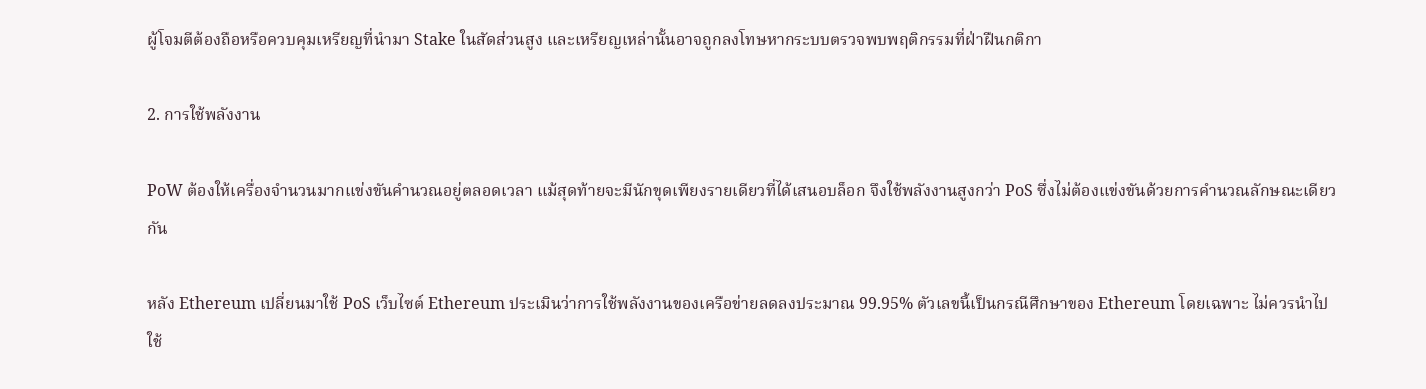ผู้โจมตีต้องถือหรือควบคุมเหรียญที่นำมา Stake ในสัดส่วนสูง และเหรียญเหล่านั้นอาจถูกลงโทษหากระบบตรวจพบพฤติกรรมที่ฝ่าฝืนกติกา

2. การใช้พลังงาน

PoW ต้องให้เครื่องจำนวนมากแข่งขันคำนวณอยู่ตลอดเวลา แม้สุดท้ายจะมีนักขุดเพียงรายเดียวที่ได้เสนอบล็อก จึงใช้พลังงานสูงกว่า PoS ซึ่งไม่ต้องแข่งขันด้วยการคำนวณลักษณะเดียวกัน

หลัง Ethereum เปลี่ยนมาใช้ PoS เว็บไซต์ Ethereum ประเมินว่าการใช้พลังงานของเครือข่ายลดลงประมาณ 99.95% ตัวเลขนี้เป็นกรณีศึกษาของ Ethereum โดยเฉพาะ ไม่ควรนำไปใช้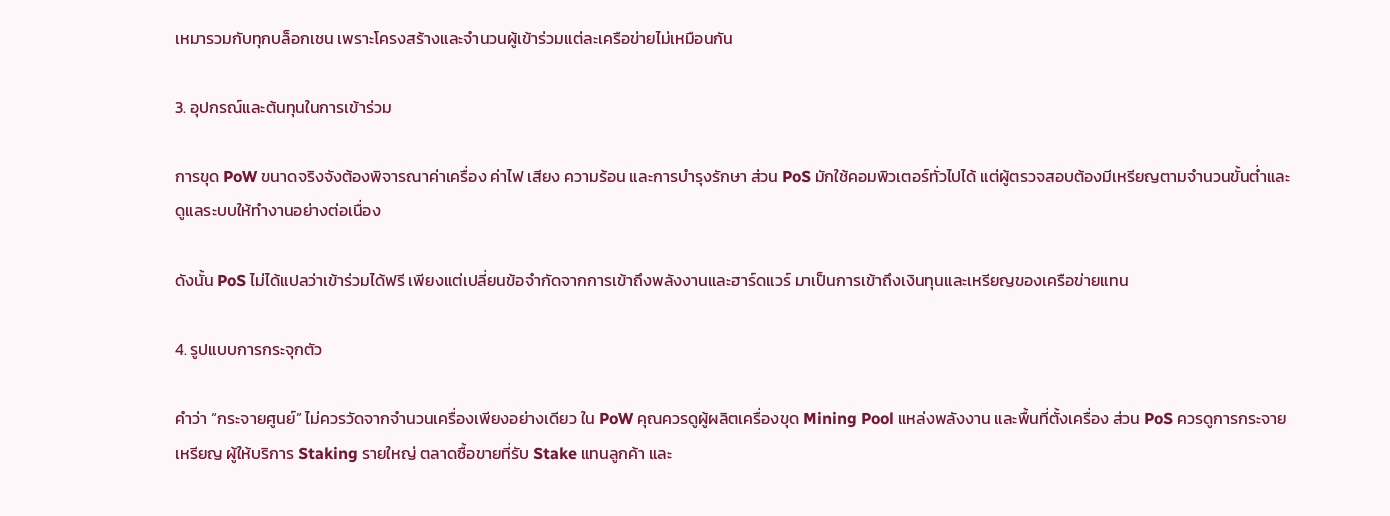เหมารวมกับทุกบล็อกเชน เพราะโครงสร้างและจำนวนผู้เข้าร่วมแต่ละเครือข่ายไม่เหมือนกัน

3. อุปกรณ์และต้นทุนในการเข้าร่วม

การขุด PoW ขนาดจริงจังต้องพิจารณาค่าเครื่อง ค่าไฟ เสียง ความร้อน และการบำรุงรักษา ส่วน PoS มักใช้คอมพิวเตอร์ทั่วไปได้ แต่ผู้ตรวจสอบต้องมีเหรียญตามจำนวนขั้นต่ำและดูแลระบบให้ทำงานอย่างต่อเนื่อง

ดังนั้น PoS ไม่ได้แปลว่าเข้าร่วมได้ฟรี เพียงแต่เปลี่ยนข้อจำกัดจากการเข้าถึงพลังงานและฮาร์ดแวร์ มาเป็นการเข้าถึงเงินทุนและเหรียญของเครือข่ายแทน

4. รูปแบบการกระจุกตัว

คำว่า “กระจายศูนย์” ไม่ควรวัดจากจำนวนเครื่องเพียงอย่างเดียว ใน PoW คุณควรดูผู้ผลิตเครื่องขุด Mining Pool แหล่งพลังงาน และพื้นที่ตั้งเครื่อง ส่วน PoS ควรดูการกระจายเหรียญ ผู้ให้บริการ Staking รายใหญ่ ตลาดซื้อขายที่รับ Stake แทนลูกค้า และ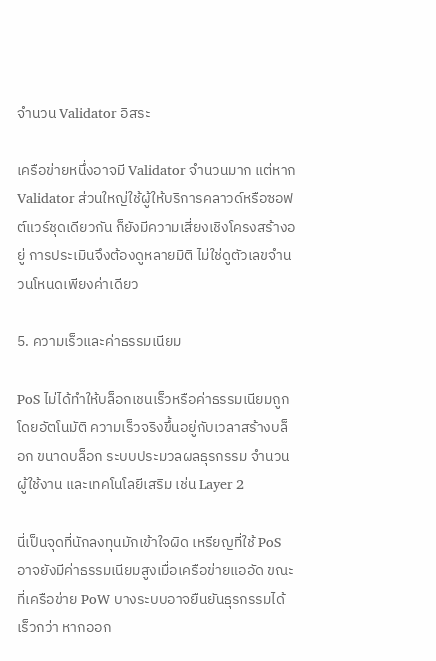จำนวน Validator อิสระ

เครือข่ายหนึ่งอาจมี Validator จำนวนมาก แต่หาก Validator ส่วนใหญ่ใช้ผู้ให้บริการคลาวด์หรือซอฟต์แวร์ชุดเดียวกัน ก็ยังมีความเสี่ยงเชิงโครงสร้างอยู่ การประเมินจึงต้องดูหลายมิติ ไม่ใช่ดูตัวเลขจำนวนโหนดเพียงค่าเดียว

5. ความเร็วและค่าธรรมเนียม

PoS ไม่ได้ทำให้บล็อกเชนเร็วหรือค่าธรรมเนียมถูกโดยอัตโนมัติ ความเร็วจริงขึ้นอยู่กับเวลาสร้างบล็อก ขนาดบล็อก ระบบประมวลผลธุรกรรม จำนวนผู้ใช้งาน และเทคโนโลยีเสริม เช่น Layer 2

นี่เป็นจุดที่นักลงทุนมักเข้าใจผิด เหรียญที่ใช้ PoS อาจยังมีค่าธรรมเนียมสูงเมื่อเครือข่ายแออัด ขณะที่เครือข่าย PoW บางระบบอาจยืนยันธุรกรรมได้เร็วกว่า หากออก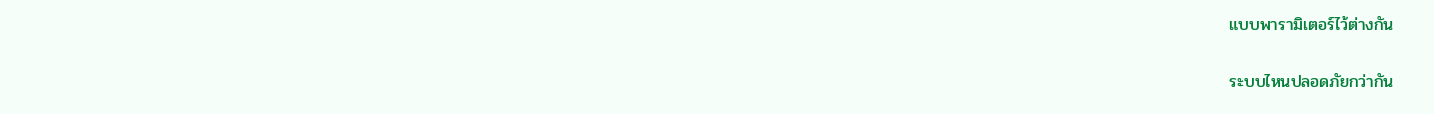แบบพารามิเตอร์ไว้ต่างกัน

ระบบไหนปลอดภัยกว่ากัน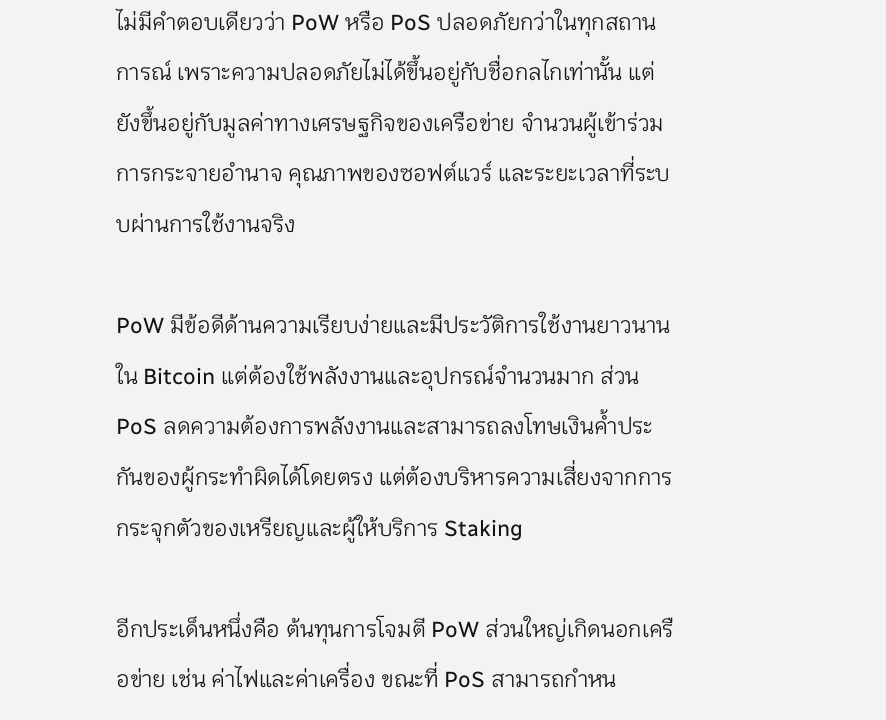ไม่มีคำตอบเดียวว่า PoW หรือ PoS ปลอดภัยกว่าในทุกสถานการณ์ เพราะความปลอดภัยไม่ได้ขึ้นอยู่กับชื่อกลไกเท่านั้น แต่ยังขึ้นอยู่กับมูลค่าทางเศรษฐกิจของเครือข่าย จำนวนผู้เข้าร่วม การกระจายอำนาจ คุณภาพของซอฟต์แวร์ และระยะเวลาที่ระบบผ่านการใช้งานจริง

PoW มีข้อดีด้านความเรียบง่ายและมีประวัติการใช้งานยาวนานใน Bitcoin แต่ต้องใช้พลังงานและอุปกรณ์จำนวนมาก ส่วน PoS ลดความต้องการพลังงานและสามารถลงโทษเงินค้ำประกันของผู้กระทำผิดได้โดยตรง แต่ต้องบริหารความเสี่ยงจากการกระจุกตัวของเหรียญและผู้ให้บริการ Staking

อีกประเด็นหนึ่งคือ ต้นทุนการโจมตี PoW ส่วนใหญ่เกิดนอกเครือข่าย เช่น ค่าไฟและค่าเครื่อง ขณะที่ PoS สามารถกำหน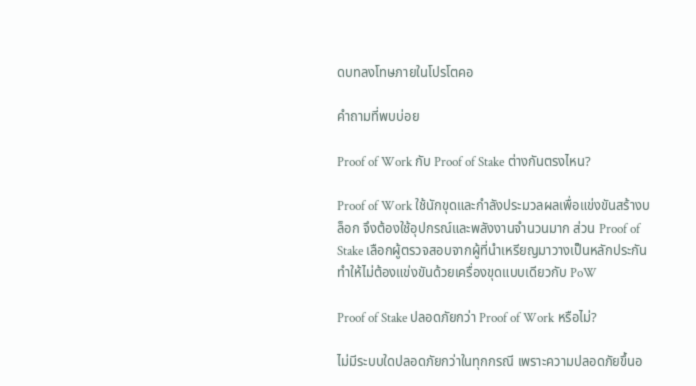ดบทลงโทษภายในโปรโตคอ

คำถามที่พบบ่อย

Proof of Work กับ Proof of Stake ต่างกันตรงไหน?

Proof of Work ใช้นักขุดและกำลังประมวลผลเพื่อแข่งขันสร้างบล็อก จึงต้องใช้อุปกรณ์และพลังงานจำนวนมาก ส่วน Proof of Stake เลือกผู้ตรวจสอบจากผู้ที่นำเหรียญมาวางเป็นหลักประกัน ทำให้ไม่ต้องแข่งขันด้วยเครื่องขุดแบบเดียวกับ PoW

Proof of Stake ปลอดภัยกว่า Proof of Work หรือไม่?

ไม่มีระบบใดปลอดภัยกว่าในทุกกรณี เพราะความปลอดภัยขึ้นอ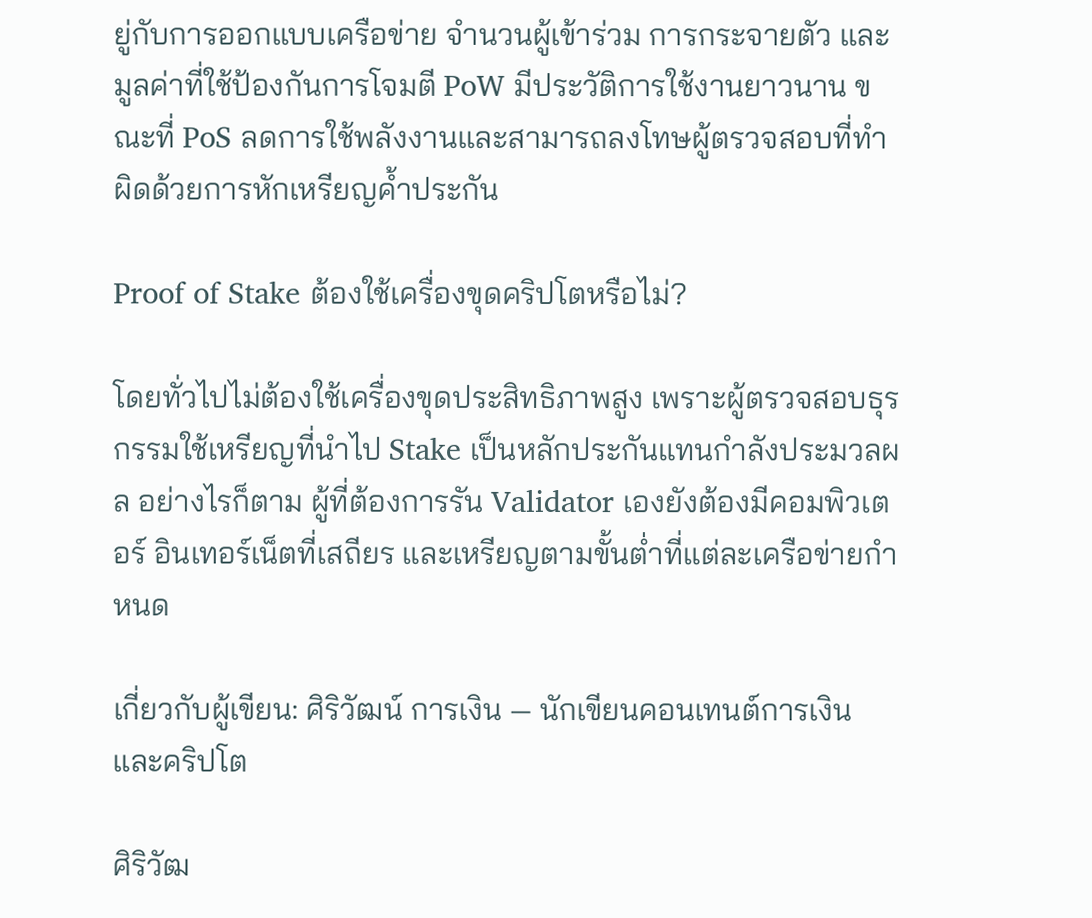ยู่กับการออกแบบเครือข่าย จำนวนผู้เข้าร่วม การกระจายตัว และมูลค่าที่ใช้ป้องกันการโจมตี PoW มีประวัติการใช้งานยาวนาน ขณะที่ PoS ลดการใช้พลังงานและสามารถลงโทษผู้ตรวจสอบที่ทำผิดด้วยการหักเหรียญค้ำประกัน

Proof of Stake ต้องใช้เครื่องขุดคริปโตหรือไม่?

โดยทั่วไปไม่ต้องใช้เครื่องขุดประสิทธิภาพสูง เพราะผู้ตรวจสอบธุรกรรมใช้เหรียญที่นำไป Stake เป็นหลักประกันแทนกำลังประมวลผล อย่างไรก็ตาม ผู้ที่ต้องการรัน Validator เองยังต้องมีคอมพิวเตอร์ อินเทอร์เน็ตที่เสถียร และเหรียญตามขั้นต่ำที่แต่ละเครือข่ายกำหนด

เกี่ยวกับผู้เขียน: ศิริวัฒน์ การเงิน — นักเขียนคอนเทนต์การเงินและคริปโต

ศิริวัฒ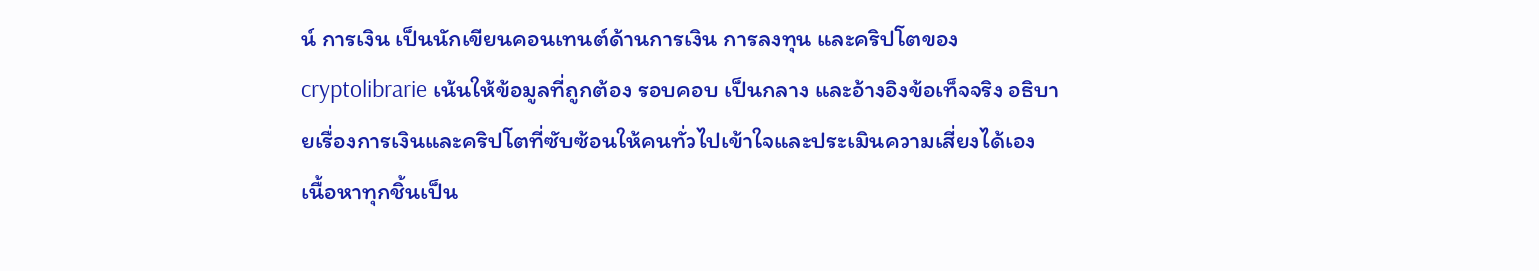น์ การเงิน เป็นนักเขียนคอนเทนต์ด้านการเงิน การลงทุน และคริปโตของ cryptolibrarie เน้นให้ข้อมูลที่ถูกต้อง รอบคอบ เป็นกลาง และอ้างอิงข้อเท็จจริง อธิบายเรื่องการเงินและคริปโตที่ซับซ้อนให้คนทั่วไปเข้าใจและประเมินความเสี่ยงได้เอง เนื้อหาทุกชิ้นเป็น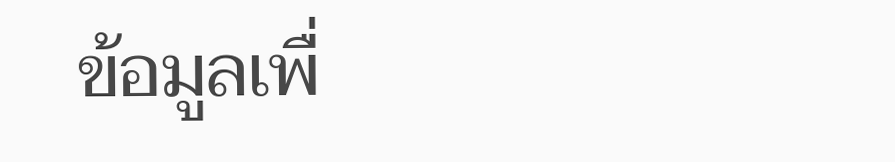ข้อมูลเพื่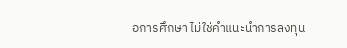อการศึกษา ไม่ใช่คำแนะนำการลงทุน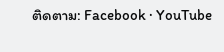ติดตาม: Facebook · YouTube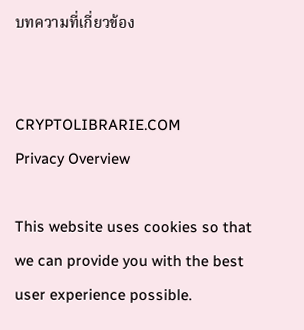บทความที่เกี่ยวข้อง


CRYPTOLIBRARIE.COM
Privacy Overview

This website uses cookies so that we can provide you with the best user experience possible.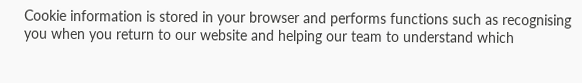Cookie information is stored in your browser and performs functions such as recognising you when you return to our website and helping our team to understand which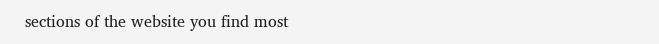sections of the website you find most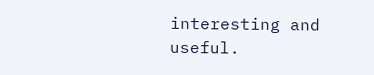interesting and useful.